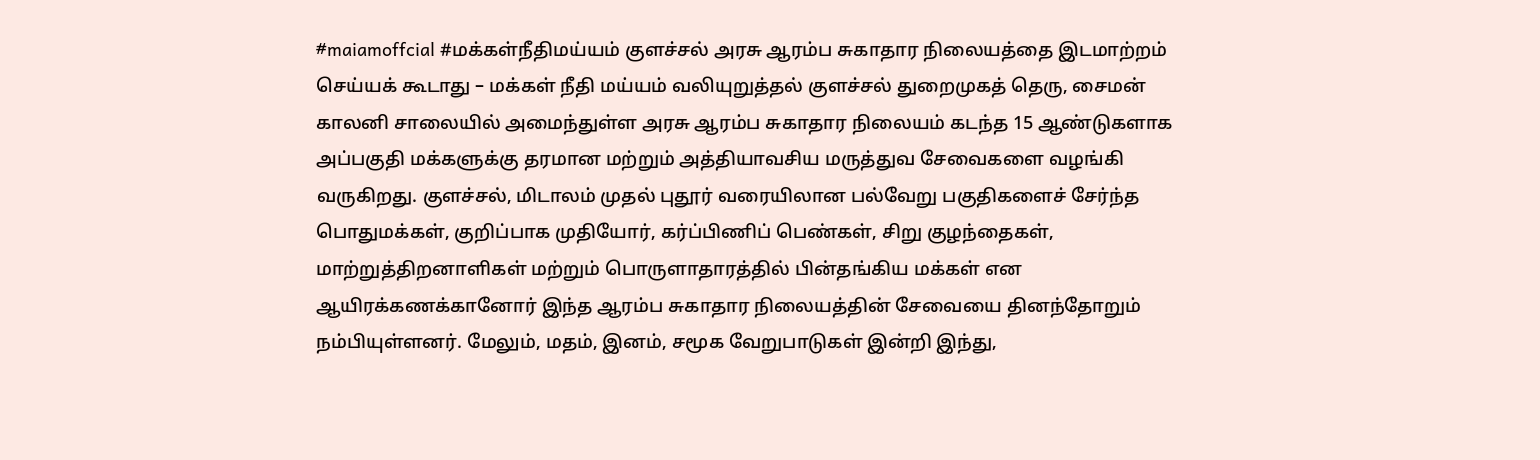#maiamoffcial #மக்கள்நீதிமய்யம் குளச்சல் அரசு ஆரம்ப சுகாதார நிலையத்தை இடமாற்றம் செய்யக் கூடாது – மக்கள் நீதி மய்யம் வலியுறுத்தல் குளச்சல் துறைமுகத் தெரு, சைமன் காலனி சாலையில் அமைந்துள்ள அரசு ஆரம்ப சுகாதார நிலையம் கடந்த 15 ஆண்டுகளாக அப்பகுதி மக்களுக்கு தரமான மற்றும் அத்தியாவசிய மருத்துவ சேவைகளை வழங்கி வருகிறது. குளச்சல், மிடாலம் முதல் புதூர் வரையிலான பல்வேறு பகுதிகளைச் சேர்ந்த பொதுமக்கள், குறிப்பாக முதியோர், கர்ப்பிணிப் பெண்கள், சிறு குழந்தைகள், மாற்றுத்திறனாளிகள் மற்றும் பொருளாதாரத்தில் பின்தங்கிய மக்கள் என ஆயிரக்கணக்கானோர் இந்த ஆரம்ப சுகாதார நிலையத்தின் சேவையை தினந்தோறும் நம்பியுள்ளனர். மேலும், மதம், இனம், சமூக வேறுபாடுகள் இன்றி இந்து,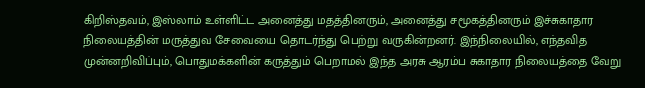கிறிஸ்தவம், இஸ்லாம் உள்ளிட்ட அனைத்து மதத்தினரும், அனைத்து சமூகத்தினரும் இச்சுகாதார நிலையத்தின் மருத்துவ சேவையை தொடர்ந்து பெற்று வருகின்றனர். இந்நிலையில், எந்தவித முன்னறிவிப்பும், பொதுமக்களின் கருத்தும் பெறாமல் இந்த அரசு ஆரம்ப சுகாதார நிலையத்தை வேறு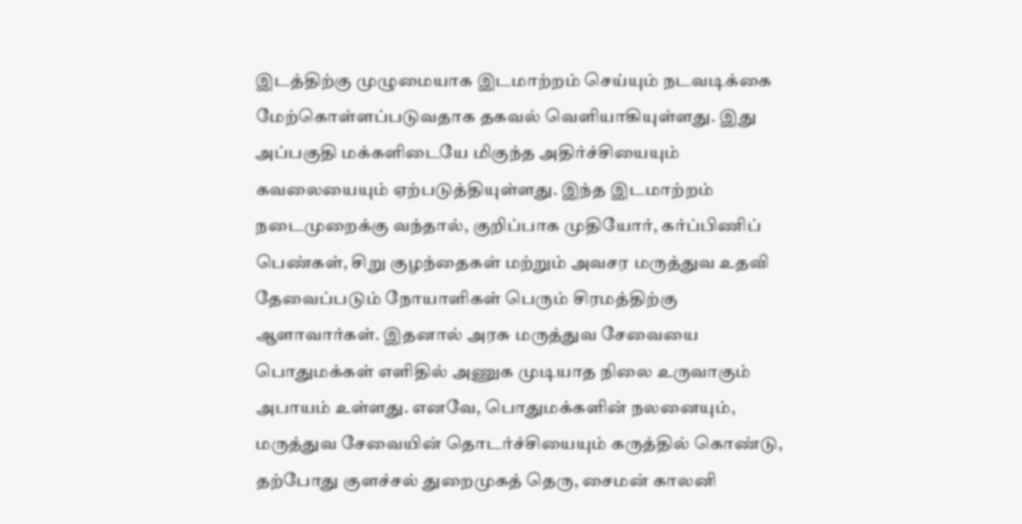இடத்திற்கு முழுமையாக இடமாற்றம் செய்யும் நடவடிக்கை மேற்கொள்ளப்படுவதாக தகவல் வெளியாகியுள்ளது. இது அப்பகுதி மக்களிடையே மிகுந்த அதிர்ச்சியையும் கவலையையும் ஏற்படுத்தியுள்ளது. இந்த இடமாற்றம் நடைமுறைக்கு வந்தால், குறிப்பாக முதியோர், கர்ப்பிணிப் பெண்கள், சிறு குழந்தைகள் மற்றும் அவசர மருத்துவ உதவி தேவைப்படும் நோயாளிகள் பெரும் சிரமத்திற்கு ஆளாவார்கள். இதனால் அரசு மருத்துவ சேவையை பொதுமக்கள் எளிதில் அணுக முடியாத நிலை உருவாகும் அபாயம் உள்ளது. எனவே, பொதுமக்களின் நலனையும், மருத்துவ சேவையின் தொடர்ச்சியையும் கருத்தில் கொண்டு, தற்போது குளச்சல் துறைமுகத் தெரு, சைமன் காலனி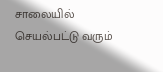சாலையில் செயல்பட்டு வரும்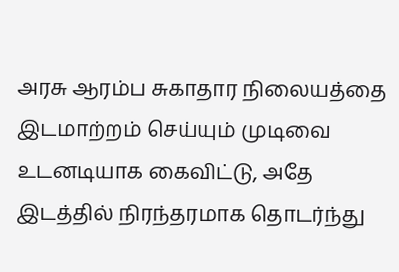அரசு ஆரம்ப சுகாதார நிலையத்தை இடமாற்றம் செய்யும் முடிவை உடனடியாக கைவிட்டு, அதே இடத்தில் நிரந்தரமாக தொடர்ந்து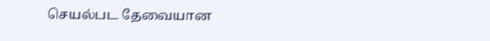செயல்பட தேவையான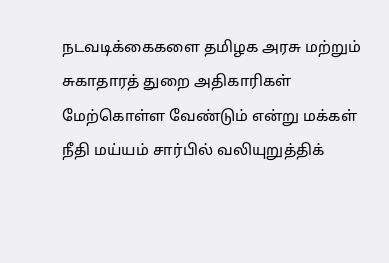நடவடிக்கைகளை தமிழக அரசு மற்றும் சுகாதாரத் துறை அதிகாரிகள் மேற்கொள்ள வேண்டும் என்று மக்கள் நீதி மய்யம் சார்பில் வலியுறுத்திக்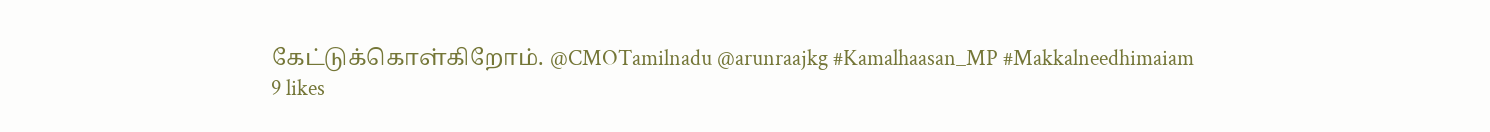கேட்டுக்கொள்கிறோம். @CMOTamilnadu @arunraajkg #Kamalhaasan_MP #Makkalneedhimaiam
9 likes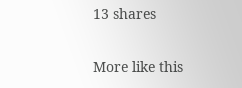13 shares

More like this